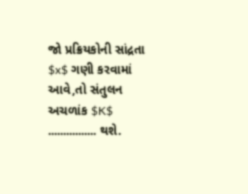જો પ્રક્રિયકોની સાંદ્રતા $x$ ગણી કરવામાં આવે,તો સંતુલન અચળાંક $K$ ................ થશે.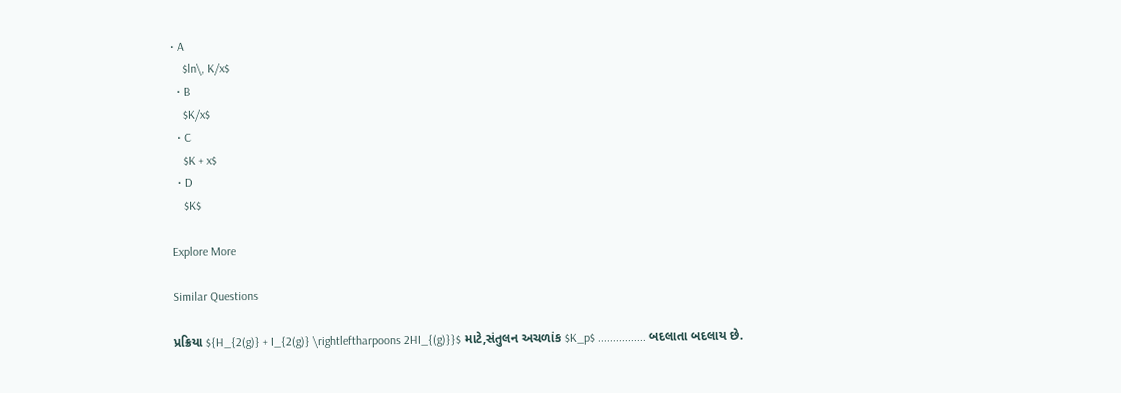• A
    $ln\, K/x$
  • B
    $K/x$
  • C
    $K + x$
  • D
    $K$

Explore More

Similar Questions

પ્રક્રિયા ${H_{2(g)} + I_{2(g)} \rightleftharpoons 2HI_{(g)}}$ માટે,સંતુલન અચળાંક $K_p$ ................ બદલાતા બદલાય છે.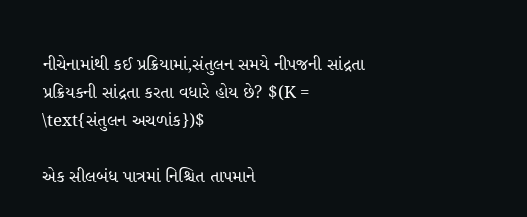નીચેનામાંથી કઈ પ્રક્રિયામાં,સંતુલન સમયે નીપજની સાંદ્રતા પ્રક્રિયકની સાંદ્રતા કરતા વધારે હોય છે? $(K = \text{સંતુલન અચળાંક})$

એક સીલબંધ પાત્રમાં નિશ્ચિત તાપમાને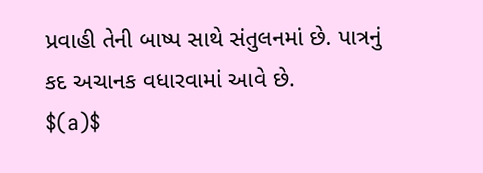પ્રવાહી તેની બાષ્પ સાથે સંતુલનમાં છે. પાત્રનું કદ અચાનક વધારવામાં આવે છે.
$(a)$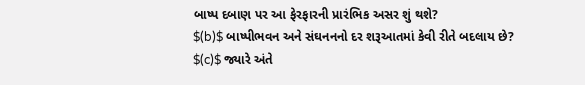બાષ્પ દબાણ પર આ ફેરફારની પ્રારંભિક અસર શું થશે?
$(b)$ બાષ્પીભવન અને સંઘનનનો દર શરૂઆતમાં કેવી રીતે બદલાય છે?
$(c)$ જ્યારે અંતે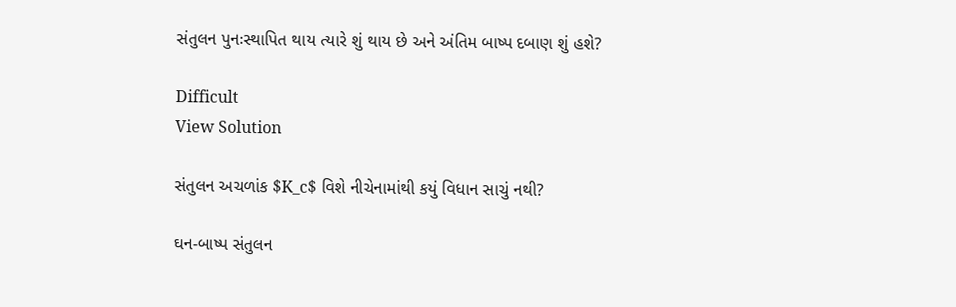સંતુલન પુનઃસ્થાપિત થાય ત્યારે શું થાય છે અને અંતિમ બાષ્પ દબાણ શું હશે?

Difficult
View Solution

સંતુલન અચળાંક $K_c$ વિશે નીચેનામાંથી કયું વિધાન સાચું નથી?

ઘન-બાષ્પ સંતુલન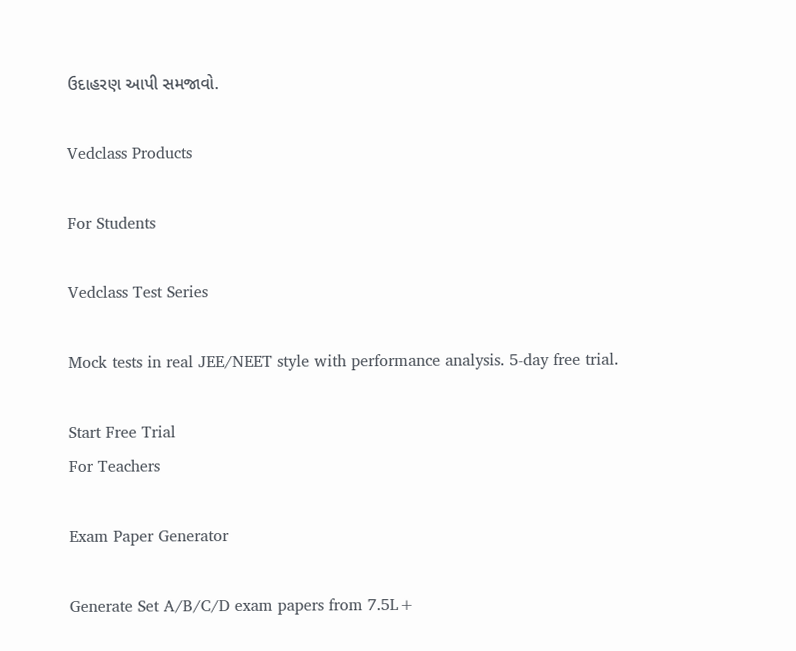ઉદાહરણ આપી સમજાવો.

Vedclass Products

For Students

Vedclass Test Series

Mock tests in real JEE/NEET style with performance analysis. 5-day free trial.

Start Free Trial
For Teachers

Exam Paper Generator

Generate Set A/B/C/D exam papers from 7.5L+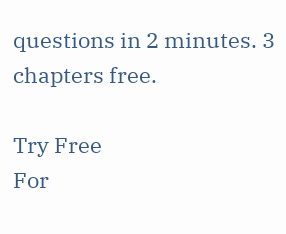questions in 2 minutes. 3 chapters free.

Try Free
For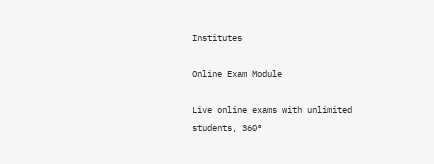Institutes

Online Exam Module

Live online exams with unlimited students, 360°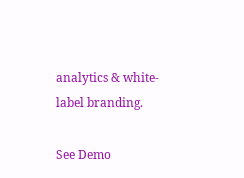analytics & white-label branding.

See Demo